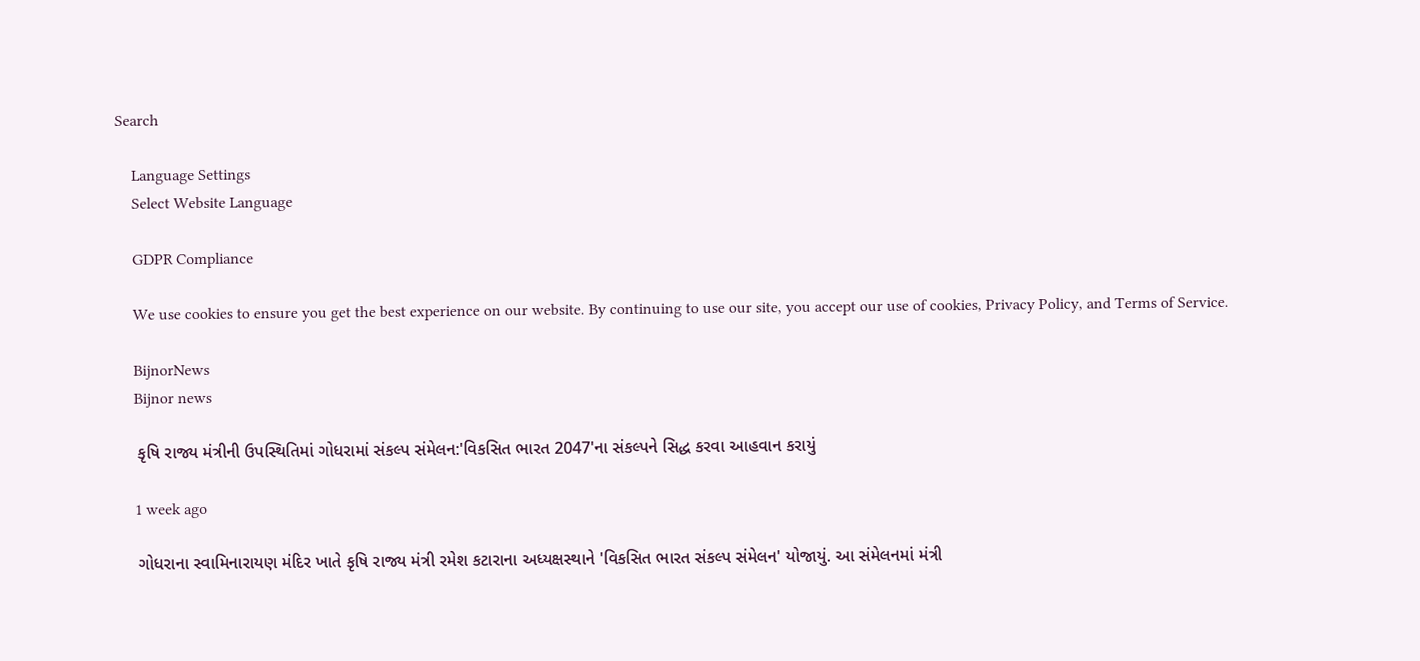Search

    Language Settings
    Select Website Language

    GDPR Compliance

    We use cookies to ensure you get the best experience on our website. By continuing to use our site, you accept our use of cookies, Privacy Policy, and Terms of Service.

    BijnorNews
    Bijnor news

    કૃષિ રાજ્ય મંત્રીની ઉપસ્થિતિમાં ગોધરામાં સંકલ્પ સંમેલન:'વિકસિત ભારત 2047'ના સંકલ્પને સિદ્ધ કરવા આહવાન કરાયું

    1 week ago

    ગોધરાના સ્વામિનારાયણ મંદિર ખાતે કૃષિ રાજ્ય મંત્રી રમેશ કટારાના અધ્યક્ષસ્થાને 'વિકસિત ભારત સંકલ્પ સંમેલન' યોજાયું. આ સંમેલનમાં મંત્રી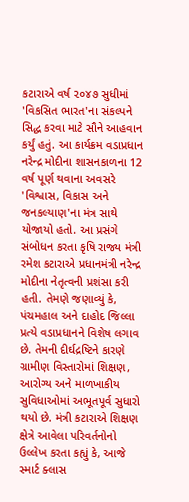કટારાએ વર્ષ ૨૦૪૭ સુધીમાં 'વિકસિત ભારત'ના સંકલ્પને સિદ્ધ કરવા માટે સૌને આહવાન કર્યું હતું. આ કાર્યક્રમ વડાપ્રધાન નરેન્દ્ર મોદીના શાસનકાળના 12 વર્ષ પૂર્ણ થવાના અવસરે 'વિશ્વાસ, વિકાસ અને જનકલ્યાણ'ના મંત્ર સાથે યોજાયો હતો. આ પ્રસંગે સંબોધન કરતા કૃષિ રાજ્ય મંત્રી રમેશ કટારાએ પ્રધાનમંત્રી નરેન્દ્ર મોદીના નેતૃત્વની પ્રશંસા કરી હતી. તેમણે જણાવ્યું કે, પંચમહાલ અને દાહોદ જિલ્લા પ્રત્યે વડાપ્રધાનને વિશેષ લગાવ છે. તેમની દીર્ઘદ્રષ્ટિને કારણે ગ્રામીણ વિસ્તારોમાં શિક્ષણ, આરોગ્ય અને માળખાકીય સુવિધાઓમાં અભૂતપૂર્વ સુધારો થયો છે. મંત્રી કટારાએ શિક્ષણ ક્ષેત્રે આવેલા પરિવર્તનોનો ઉલ્લેખ કરતા કહ્યું કે, આજે સ્માર્ટ ક્લાસ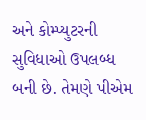અને કોમ્પ્યુટરની સુવિધાઓ ઉપલબ્ધ બની છે. તેમણે પીએમ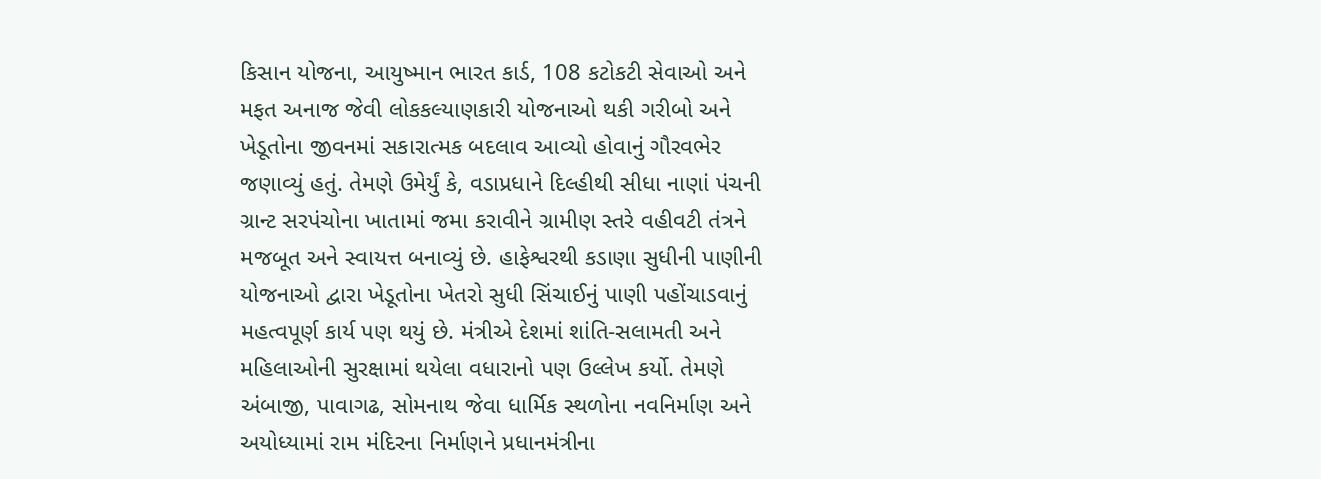કિસાન યોજના, આયુષ્માન ભારત કાર્ડ, 108 કટોકટી સેવાઓ અને મફત અનાજ જેવી લોકકલ્યાણકારી યોજનાઓ થકી ગરીબો અને ખેડૂતોના જીવનમાં સકારાત્મક બદલાવ આવ્યો હોવાનું ગૌરવભેર જણાવ્યું હતું. તેમણે ઉમેર્યું કે, વડાપ્રધાને દિલ્હીથી સીધા નાણાં પંચની ગ્રાન્ટ સરપંચોના ખાતામાં જમા કરાવીને ગ્રામીણ સ્તરે વહીવટી તંત્રને મજબૂત અને સ્વાયત્ત બનાવ્યું છે. હાફેશ્વરથી કડાણા સુધીની પાણીની યોજનાઓ દ્વારા ખેડૂતોના ખેતરો સુધી સિંચાઈનું પાણી પહોંચાડવાનું મહત્વપૂર્ણ કાર્ય પણ થયું છે. મંત્રીએ દેશમાં શાંતિ-સલામતી અને મહિલાઓની સુરક્ષામાં થયેલા વધારાનો પણ ઉલ્લેખ કર્યો. તેમણે અંબાજી, પાવાગઢ, સોમનાથ જેવા ધાર્મિક સ્થળોના નવનિર્માણ અને અયોધ્યામાં રામ મંદિરના નિર્માણને પ્રધાનમંત્રીના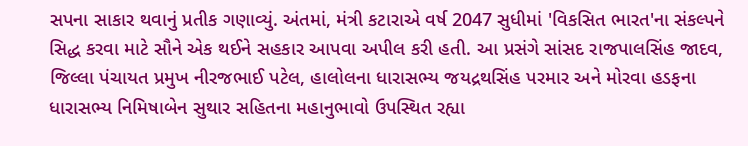સપના સાકાર થવાનું પ્રતીક ગણાવ્યું. અંતમાં, મંત્રી કટારાએ વર્ષ 2047 સુધીમાં 'વિકસિત ભારત'ના સંકલ્પને સિદ્ધ કરવા માટે સૌને એક થઈને સહકાર આપવા અપીલ કરી હતી. આ પ્રસંગે સાંસદ રાજપાલસિંહ જાદવ, જિલ્લા પંચાયત પ્રમુખ નીરજભાઈ પટેલ, હાલોલના ધારાસભ્ય જયદ્રથસિંહ પરમાર અને મોરવા હડફના ધારાસભ્ય નિમિષાબેન સુથાર સહિતના મહાનુભાવો ઉપસ્થિત રહ્યા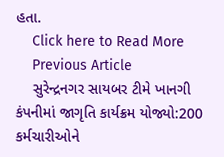હતા.
    Click here to Read More
    Previous Article
    સુરેન્દ્રનગર સાયબર ટીમે ખાનગી કંપનીમાં જાગૃતિ કાર્યક્રમ યોજ્યો:200 કર્મચારીઓને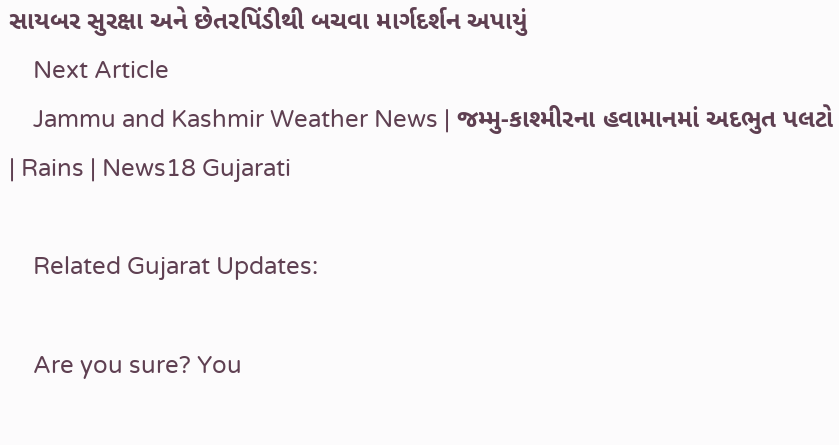સાયબર સુરક્ષા અને છેતરપિંડીથી બચવા માર્ગદર્શન અપાયું
    Next Article
    Jammu and Kashmir Weather News | જમ્મુ-કાશ્મીરના હવામાનમાં અદભુત પલટો | Rains | News18 Gujarati

    Related Gujarat Updates:

    Are you sure? You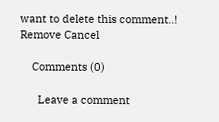want to delete this comment..! Remove Cancel

    Comments (0)

      Leave a comment